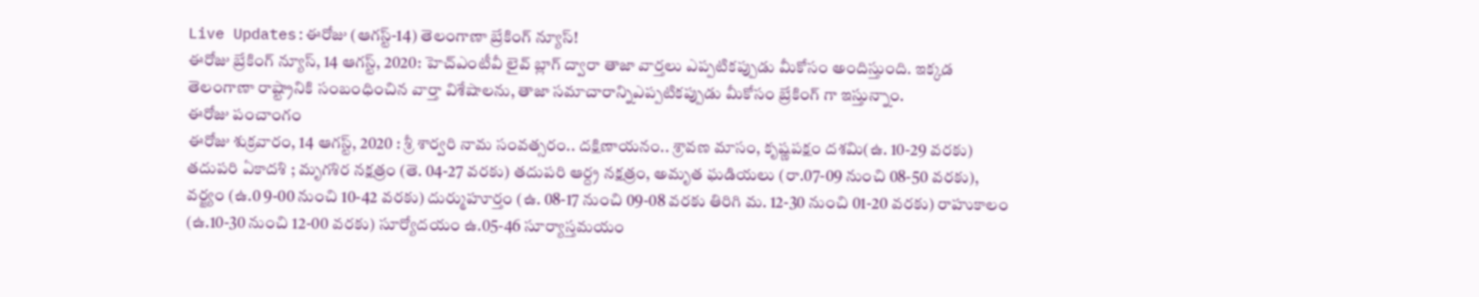Live Updates:ఈరోజు (ఆగస్ట్-14) తెలంగాణా బ్రేకింగ్ న్యూస్!
ఈరోజు బ్రేకింగ్ న్యూస్, 14 ఆగస్ట్, 2020: హెచ్ఎంటీవీ లైవ్ బ్లాగ్ ద్వారా తాజా వార్తలు ఎప్పటికప్పుడు మీకోసం అందిస్తుంది. ఇక్కడ తెలంగాణా రాష్ట్రానికి సంబంధించిన వార్తా విశేషాలను, తాజా సమాచారాన్నిఎప్పటికప్పుడు మీకోసం బ్రేకింగ్ గా ఇస్తున్నాం.
ఈరోజు పంచాంగం
ఈరోజు శుక్రవారం, 14 ఆగస్ట్, 2020 : శ్రీ శార్వరి నామ సంవత్సరం.. దక్షిణాయనం.. శ్రావణ మాసం, కృష్ణపక్షం దశమి(ఉ. 10-29 వరకు) తదుపరి ఏకాదశి ; మృగశిర నక్షత్రం (తె. 04-27 వరకు) తదుపరి ఆర్ద్ర నక్షత్రం, అమృత ఘడియలు (రా.07-09 నుంచి 08-50 వరకు), వర్జ్యం (ఉ.0 9-00 నుంచి 10-42 వరకు) దుర్ముహూర్తం (ఉ. 08-17 నుంచి 09-08 వరకు తిరిగి మ. 12-30 నుంచి 01-20 వరకు) రాహుకాలం (ఉ.10-30 నుంచి 12-00 వరకు) సూర్యోదయం ఉ.05-46 సూర్యాస్తమయం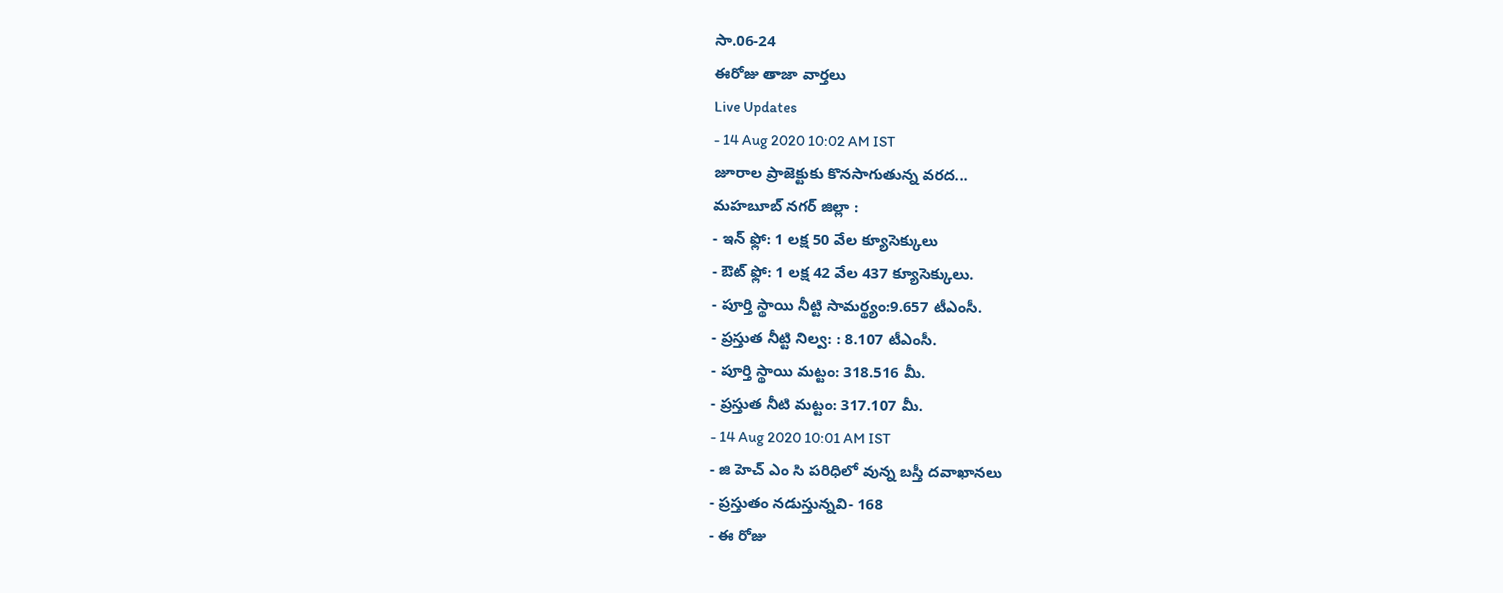సా.06-24
ఈరోజు తాజా వార్తలు
Live Updates
- 14 Aug 2020 10:02 AM IST
జూరాల ప్రాజెక్టుకు కొనసాగుతున్న వరద...
మహబూబ్ నగర్ జిల్లా :
- ఇన్ ఫ్లో: 1 లక్ష 50 వేల క్యూసెక్కులు
- ఔట్ ఫ్లో: 1 లక్ష 42 వేల 437 క్యూసెక్కులు.
- పూర్తి స్థాయి నీట్టి సామర్థ్యం:9.657 టీఎంసీ.
- ప్రస్తుత నీట్టి నిల్వ: : 8.107 టీఎంసీ.
- పూర్తి స్థాయి మట్టం: 318.516 మీ.
- ప్రస్తుత నీటి మట్టం: 317.107 మీ.
- 14 Aug 2020 10:01 AM IST
- జి హెచ్ ఎం సి పరిధిలో వున్న బస్తీ దవాఖానలు
- ప్రస్తుతం నడుస్తున్నవి- 168
- ఈ రోజు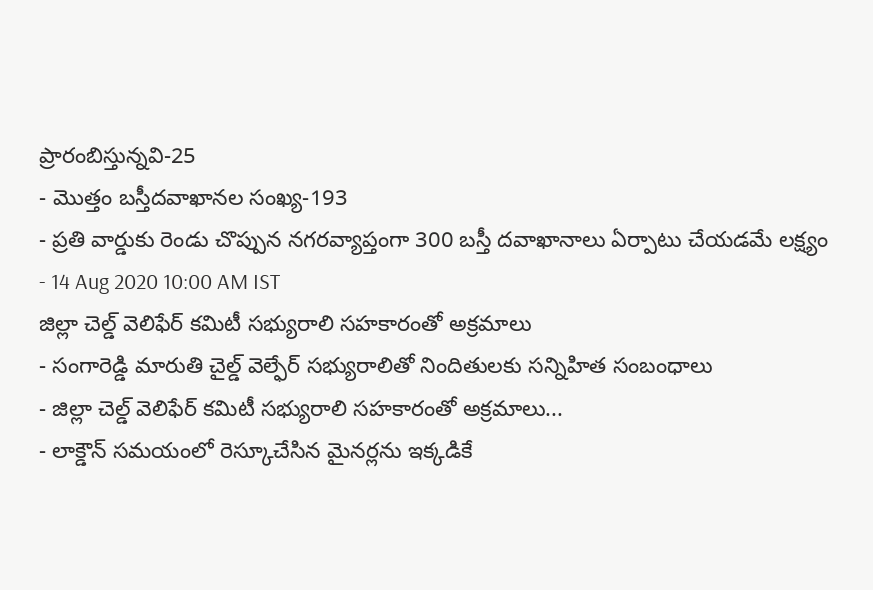ప్రారంబిస్తున్నవి-25
- మొత్తం బస్తీదవాఖానల సంఖ్య-193
- ప్రతి వార్డుకు రెండు చొప్పున నగరవ్యాప్తంగా 300 బస్తీ దవాఖానాలు ఏర్పాటు చేయడమే లక్ష్యం
- 14 Aug 2020 10:00 AM IST
జిల్లా చెల్డ్ వెలిఫేర్ కమిటీ సభ్యురాలి సహకారంతో అక్రమాలు
- సంగారెడ్డి మారుతి చైల్డ్ వెల్ఫేర్ సభ్యురాలితో నిందితులకు సన్నిహిత సంబంధాలు
- జిల్లా చెల్డ్ వెలిఫేర్ కమిటీ సభ్యురాలి సహకారంతో అక్రమాలు...
- లాక్డౌన్ సమయంలో రెస్కూచేసిన మైనర్లను ఇక్కడికే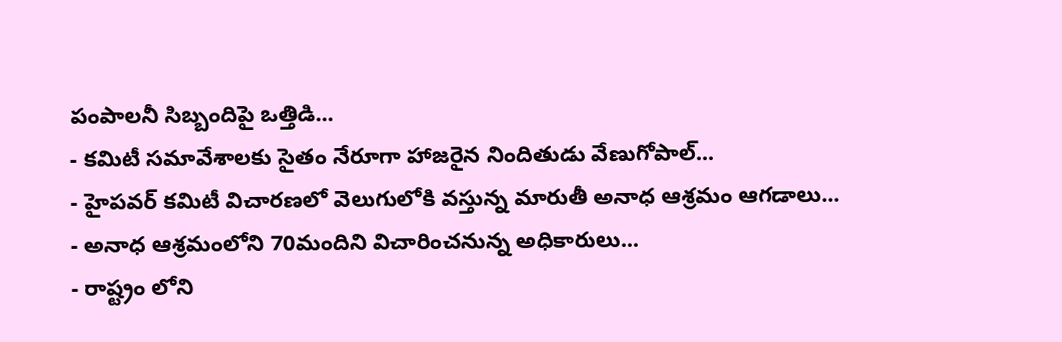పంపాలనీ సిబ్బందిపై ఒత్తిడి...
- కమిటీ సమావేశాలకు సైతం నేరూగా హాజరైన నిందితుడు వేణుగోపాల్...
- హైపవర్ కమిటీ విచారణలో వెలుగులోకి వస్తున్న మారుతీ అనాధ ఆశ్రమం ఆగడాలు...
- అనాధ ఆశ్రమంలోని 70మందిని విచారించనున్న అధికారులు...
- రాష్ట్రం లోని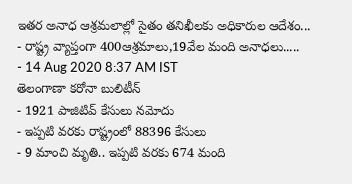ఇతర అనాధ ఆశ్రమలాల్లో సైతం తనిఖీలకు అధికారుల ఆదేశం...
- రాష్ట్ర వ్యాప్తంగా 400ఆశ్రమాలు,19వేల మంది అనాధలు.....
- 14 Aug 2020 8:37 AM IST
తెలంగాణా కరోనా బులిటీన్
- 1921 పాజిటివ్ కేసులు నమోదు
- ఇప్పటి వరకు రాష్ట్రంలో 88396 కేసులు
- 9 మాంచి మృతి.. ఇప్పటి వరకు 674 మంది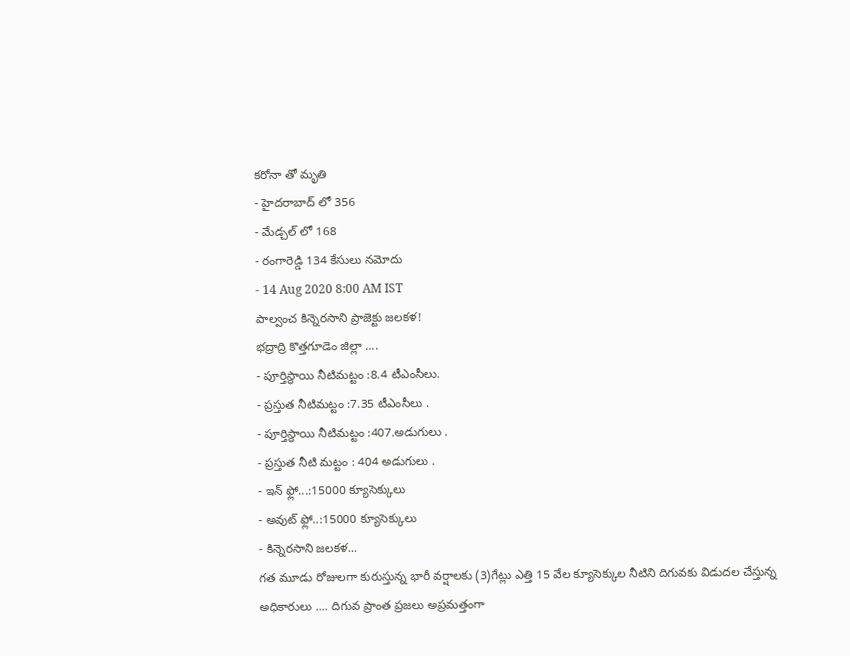కరోనా తో మృతి
- హైదరాబాద్ లో 356
- మేడ్చల్ లో 168
- రంగారెడ్డి 134 కేసులు నమోదు
- 14 Aug 2020 8:00 AM IST
పాల్వంచ కిన్నెరసాని ప్రాజెక్టు జలకళ!
భద్రాద్రి కొత్తగూడెం జిల్లా ....
- పూర్తిస్థాయి నీటిమట్టం :8.4 టీఎంసీలు.
- ప్రస్తుత నీటిమట్టం :7.35 టీఎంసీలు .
- పూర్తిస్థాయి నీటిమట్టం :407.అడుగులు .
- ప్రస్తుత నీటి మట్టం : 404 అడుగులు .
- ఇన్ ఫ్లో...:15000 క్యూసెక్కులు
- అవుట్ ఫ్లో..:15000 క్యూసెక్కులు
- కిన్నెరసాని జలకళ...
గత మూడు రోజులగా కురుస్తున్న భారీ వర్షాలకు (3)గేట్లు ఎత్తి 15 వేల క్యూసెక్కుల నీటిని దిగువకు విడుదల చేస్తున్న అధికారులు .... దిగువ ప్రాంత ప్రజలు అప్రమత్తంగా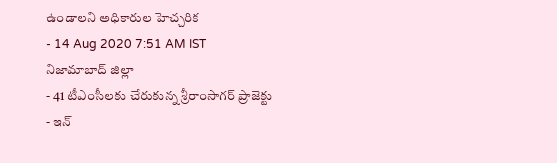ఉండాలని అధికారుల హెచ్చరిక
- 14 Aug 2020 7:51 AM IST
నిజామాబాద్ జిల్లా
- 41 టీఎంసీలకు చేరుకున్న శ్రీరాంసాగర్ ప్రాజెక్టు
- ఇన్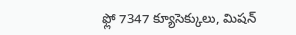ఫ్లో 7347 క్యూసెక్కులు, మిషన్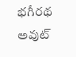భగీరథ అవుట్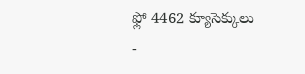ఫ్లో 4462 క్యూసెక్కులు
-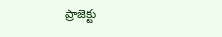ప్రాజెక్టు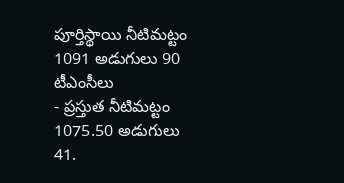పూర్తిస్థాయి నీటిమట్టం 1091 అడుగులు 90 టీఎంసీలు
- ప్రస్తుత నీటిమట్టం 1075.50 అడుగులు 41.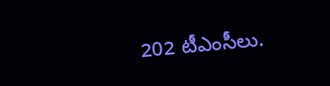202 టీఎంసీలు.